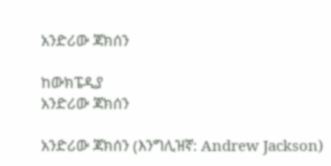አንድሪው ጃክሰን

ከውክፔዲያ
አንድሪው ጃክሰን

አንድሪው ጃክሰን (እንግሊዝኛ: Andrew Jackson)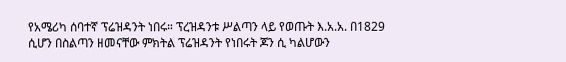የአሜሪካ ሰባተኛ ፕሬዝዳንት ነበሩ። ፕረዝዳንቱ ሥልጣን ላይ የወጡት እ.አ.አ. በ1829 ሲሆን በስልጣን ዘመናቸው ምክትል ፕሬዝዳንት የነበሩት ጆን ሲ ካልሆውን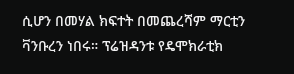ሲሆን በመሃል ክፍተት በመጨረሻም ማርቲን ቫንቡረን ነበሩ። ፕሬዝዳንቱ የዴሞክራቲክ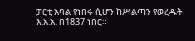ፓርቲ አባል የነበሩ ሲሆን ከሥልጣን የወረዱት እ.አ.አ. በ1837 ነበር።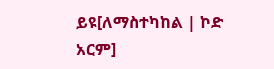ይዩ[ለማስተካከል | ኮድ አርም]